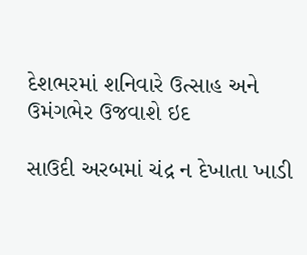દેશભરમાં શનિવારે ઉત્સાહ અને ઉમંગભેર ઉજવાશે ઇદ

સાઉદી અરબમાં ચંદ્ર ન દેખાતા ખાડી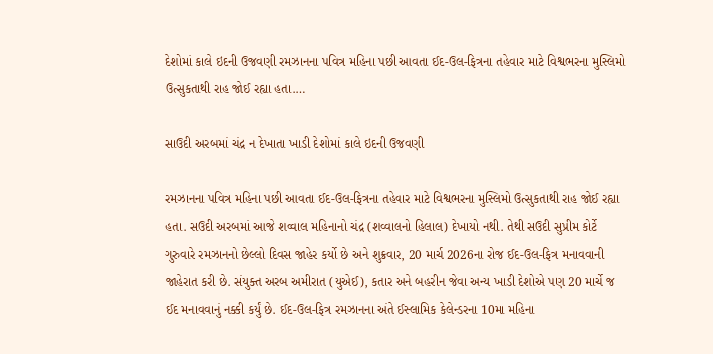દેશોમાં કાલે ઇદની ઉજવણી રમઝાનના પવિત્ર મહિના પછી આવતા ઈદ-ઉલ-ફિત્રના તહેવાર માટે વિશ્વભરના મુસ્લિમો ઉત્સુકતાથી રાહ જોઈ રહ્યા હતા.…

સાઉદી અરબમાં ચંદ્ર ન દેખાતા ખાડી દેશોમાં કાલે ઇદની ઉજવણી

રમઝાનના પવિત્ર મહિના પછી આવતા ઈદ-ઉલ-ફિત્રના તહેવાર માટે વિશ્વભરના મુસ્લિમો ઉત્સુકતાથી રાહ જોઈ રહ્યા હતા. સઉદી અરબમાં આજે શવ્વાલ મહિનાનો ચંદ્ર (શવ્વાલનો હિલાલ) દેખાયો નથી. તેથી સઉદી સુપ્રીમ કોર્ટે ગુરુવારે રમઝાનનો છેલ્લો દિવસ જાહેર કર્યો છે અને શુક્રવાર, 20 માર્ચ 2026ના રોજ ઈદ-ઉલ-ફિત્ર મનાવવાની જાહેરાત કરી છે. સંયુક્ત અરબ અમીરાત (યુએઈ), કતાર અને બહરીન જેવા અન્ય ખાડી દેશોએ પણ 20 માર્ચે જ ઈદ મનાવવાનું નક્કી કર્યું છે. ઈદ-ઉલ-ફિત્ર રમઝાનના અંતે ઈસ્લામિક કેલેન્ડરના 10મા મહિના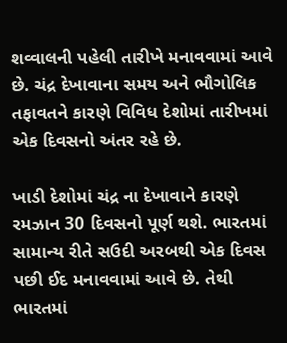શવ્વાલની પહેલી તારીખે મનાવવામાં આવે છે. ચંદ્ર દેખાવાના સમય અને ભૌગોલિક તફાવતને કારણે વિવિધ દેશોમાં તારીખમાં એક દિવસનો અંતર રહે છે.

ખાડી દેશોમાં ચંદ્ર ના દેખાવાને કારણે રમઝાન 30 દિવસનો પૂર્ણ થશે. ભારતમાં સામાન્ય રીતે સઉદી અરબથી એક દિવસ પછી ઈદ મનાવવામાં આવે છે. તેથી ભારતમાં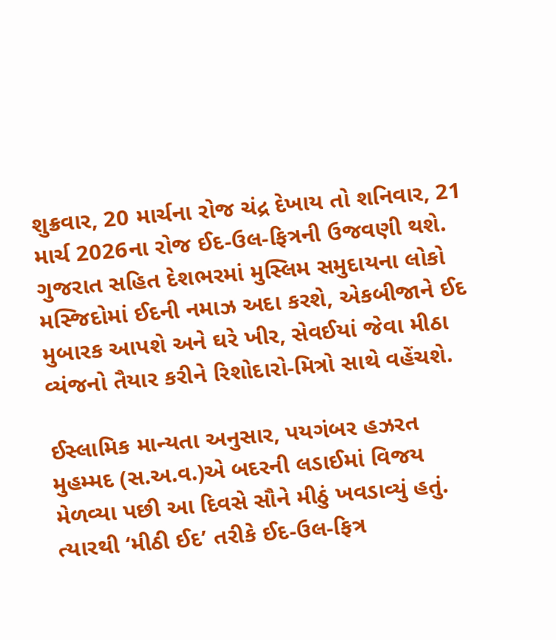શુક્રવાર, 20 માર્ચના રોજ ચંદ્ર દેખાય તો શનિવાર, 21 માર્ચ 2026ના રોજ ઈદ-ઉલ-ફિત્રની ઉજવણી થશે. ગુજરાત સહિત દેશભરમાં મુસ્લિમ સમુદાયના લોકો મસ્જિદોમાં ઈદની નમાઝ અદા કરશે, એકબીજાને ઈદ મુબારક આપશે અને ઘરે ખીર, સેવઈયાં જેવા મીઠા વ્યંજનો તૈયાર કરીને રિશોદારો-મિત્રો સાથે વહેંચશે.

ઈસ્લામિક માન્યતા અનુસાર, પયગંબર હઝરત મુહમ્મદ (સ.અ.વ.)એ બદરની લડાઈમાં વિજય મેળવ્યા પછી આ દિવસે સૌને મીઠું ખવડાવ્યું હતું. ત્યારથી ‘મીઠી ઈદ’ તરીકે ઈદ-ઉલ-ફિત્ર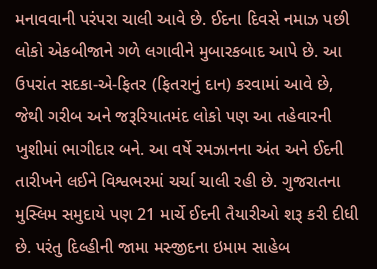મનાવવાની પરંપરા ચાલી આવે છે. ઈદના દિવસે નમાઝ પછી લોકો એકબીજાને ગળે લગાવીને મુબારકબાદ આપે છે. આ ઉપરાંત સદકા-એ-ફિતર (ફિતરાનું દાન) કરવામાં આવે છે, જેથી ગરીબ અને જરૂરિયાતમંદ લોકો પણ આ તહેવારની ખુશીમાં ભાગીદાર બને. આ વર્ષે રમઝાનના અંત અને ઈદની તારીખને લઈને વિશ્વભરમાં ચર્ચા ચાલી રહી છે. ગુજરાતના મુસ્લિમ સમુદાયે પણ 21 માર્ચે ઈદની તૈયારીઓ શરૂ કરી દીધી છે. પરંતુ દિલ્હીની જામા મસ્જીદના ઇમામ સાહેબ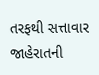તરફથી સત્તાવાર જાહેરાતની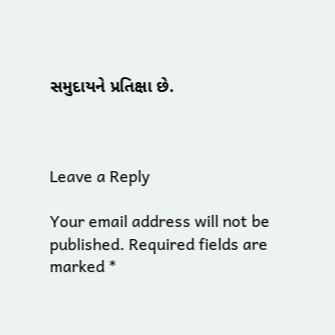સમુદાયને પ્રતિક્ષા છે.



Leave a Reply

Your email address will not be published. Required fields are marked *